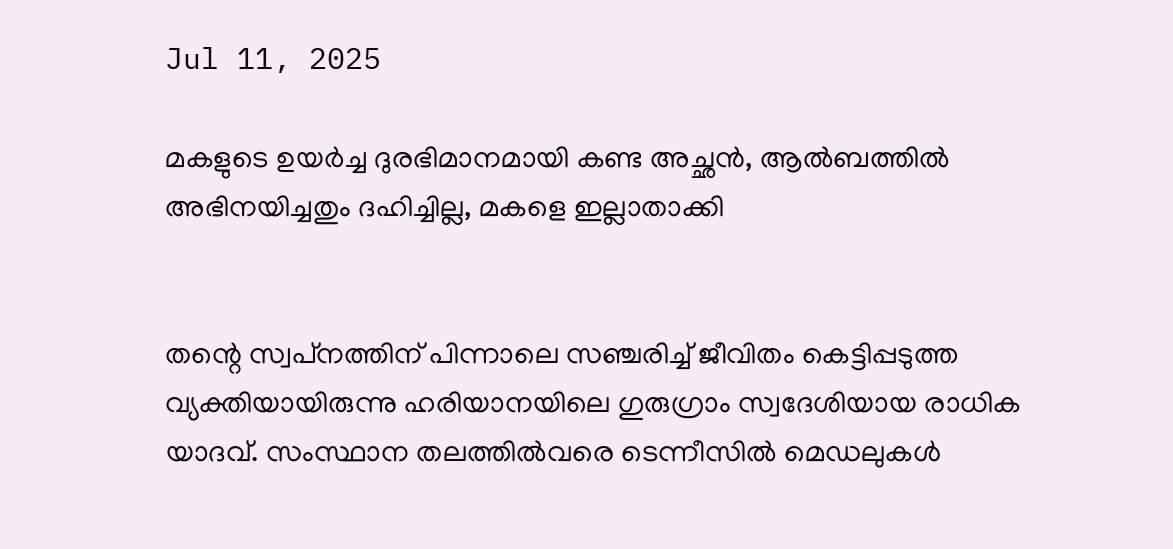Jul 11, 2025

മകളുടെ ഉയർച്ച ദുരഭിമാനമായി കണ്ട അച്ഛൻ, ആൽബത്തിൽ അഭിനയിച്ചതും ദഹിച്ചില്ല, മകളെ ഇല്ലാതാക്കി


തന്റെ സ്വപ്‌നത്തിന് പിന്നാലെ സഞ്ചരിച്ച് ജീവിതം കെട്ടിപ്പടുത്ത വ്യക്തിയായിരുന്നു ഹരിയാനയിലെ ഗുരുഗ്രാം സ്വദേശിയായ രാധിക യാദവ്. സംസ്ഥാന തലത്തിൽവരെ ടെന്നീസിൽ മെഡലുകൾ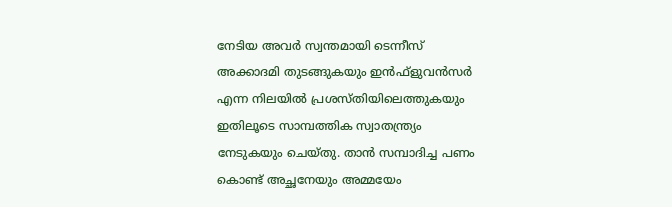നേടിയ അവർ സ്വന്തമായി ടെന്നീസ് അക്കാദമി തുടങ്ങുകയും ഇൻഫ്ളുവൻസർ എന്ന നിലയിൽ പ്രശസ്‌തിയിലെത്തുകയും ഇതിലൂടെ സാമ്പത്തിക സ്വാതന്ത്ര്യം നേടുകയും ചെയ്‌തു. താൻ സമ്പാദിച്ച പണം കൊണ്ട് അച്ഛനേയും അമ്മയേം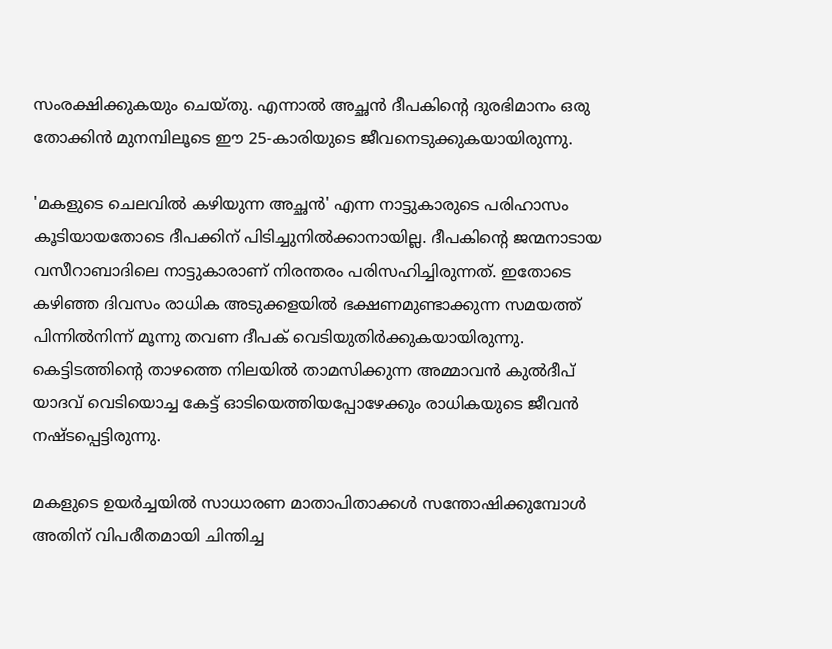സംരക്ഷിക്കുകയും ചെയ്‌തു. എന്നാൽ അച്ഛൻ ദീപകിൻ്റെ ദുരഭിമാനം ഒരു തോക്കിൻ മുനമ്പിലൂടെ ഈ 25-കാരിയുടെ ജീവനെടുക്കുകയായിരുന്നു.

'മകളുടെ ചെലവിൽ കഴിയുന്ന അച്ഛൻ' എന്ന നാട്ടുകാരുടെ പരിഹാസം കൂടിയായതോടെ ദീപക്കിന് പിടിച്ചുനിൽക്കാനായില്ല. ദീപകിന്റെ ജന്മനാടായ വസീറാബാദിലെ നാട്ടുകാരാണ് നിരന്തരം പരിസഹിച്ചിരുന്നത്. ഇതോടെ കഴിഞ്ഞ ദിവസം രാധിക അടുക്കളയിൽ ഭക്ഷണമുണ്ടാക്കുന്ന സമയത്ത് പിന്നിൽനിന്ന് മൂന്നു തവണ ദീപക് വെടിയുതിർക്കുകയായിരുന്നു. കെട്ടിടത്തിന്റെ താഴത്തെ നിലയിൽ താമസിക്കുന്ന അമ്മാവൻ കുൽദീപ് യാദവ് വെടിയൊച്ച കേട്ട് ഓടിയെത്തിയപ്പോഴേക്കും രാധികയുടെ ജീവൻ നഷ്ടപ്പെട്ടിരുന്നു.

മകളുടെ ഉയർച്ചയിൽ സാധാരണ മാതാപിതാക്കൾ സന്തോഷിക്കുമ്പോൾ അതിന് വിപരീതമായി ചിന്തിച്ച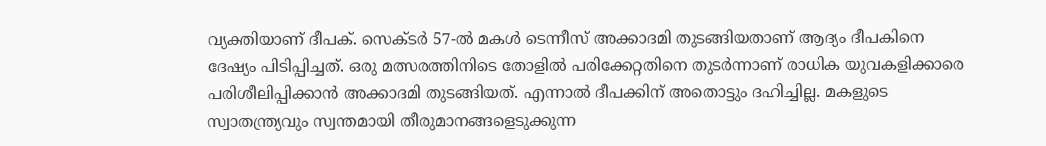വ്യക്തിയാണ് ദീപക്. സെക്‌ടർ 57-ൽ മകൾ ടെന്നീസ് അക്കാദമി തുടങ്ങിയതാണ് ആദ്യം ദീപകിനെ ദേഷ്യം പിടിപ്പിച്ചത്. ഒരു മത്സരത്തിനിടെ തോളിൽ പരിക്കേറ്റതിനെ തുടർന്നാണ് രാധിക യുവകളിക്കാരെ പരിശീലിപ്പിക്കാൻ അക്കാദമി തുടങ്ങിയത്. എന്നാൽ ദീപക്കിന് അതൊട്ടും ദഹിച്ചില്ല. മകളുടെ സ്വാതന്ത്ര്യവും സ്വന്തമായി തീരുമാനങ്ങളെടുക്കുന്ന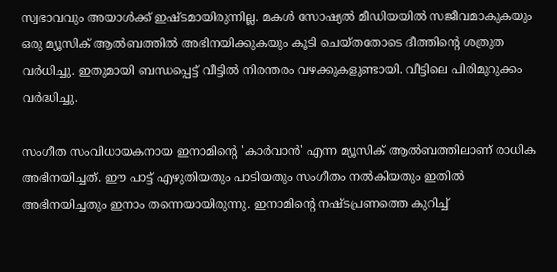സ്വഭാവവും അയാൾക്ക് ഇഷ്‌ടമായിരുന്നില്ല. മകൾ സോഷ്യൽ മീഡിയയിൽ സജീവമാകുകയും ഒരു മ്യൂസിക് ആൽബത്തിൽ അഭിനയിക്കുകയും കൂടി ചെയ്തതോടെ ദീത്തിന്റെ ശത്രുത വർധിച്ചു. ഇതുമായി ബന്ധപ്പെട്ട് വീട്ടിൽ നിരന്തരം വഴക്കുകളുണ്ടായി. വീട്ടിലെ പിരിമുറുക്കം വർദ്ധിച്ചു.

സംഗീത സംവിധായകനായ ഇനാമിന്റെ 'കാർവാൻ' എന്ന മ്യൂസിക് ആൽബത്തിലാണ് രാധിക അഭിനയിച്ചത്. ഈ പാട്ട് എഴുതിയതും പാടിയതും സംഗീതം നൽകിയതും ഇതിൽ അഭിനയിച്ചതും ഇനാം തന്നെയായിരുന്നു. ഇനാമിന്റെ നഷ്ട‌പ്രണത്തെ കുറിച്ച്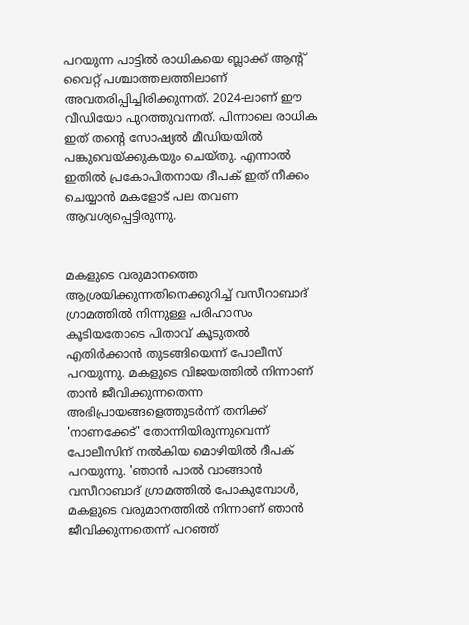പറയുന്ന പാട്ടിൽ രാധികയെ ബ്ലാക്ക് ആന്റ് വൈറ്റ് പശ്ചാത്തലത്തിലാണ് അവതരിപ്പിച്ചിരിക്കുന്നത്. 2024-ലാണ് ഈ വീഡിയോ പുറത്തുവന്നത്. പിന്നാലെ രാധിക ഇത് തൻ്റെ സോഷ്യൽ മീഡിയയിൽ പങ്കുവെയ്ക്കുകയും ചെയ്‌തു. എന്നാൽ ഇതിൽ പ്രകോപിതനായ ദീപക് ഇത് നീക്കം ചെയ്യാൻ മകളോട് പല തവണ ആവശ്യപ്പെട്ടിരുന്നു.


മകളുടെ വരുമാനത്തെ ആശ്രയിക്കുന്നതിനെക്കുറിച്ച് വസീറാബാദ് ഗ്രാമത്തിൽ നിന്നുള്ള പരിഹാസം കൂടിയതോടെ പിതാവ് കൂടുതൽ എതിർക്കാൻ തുടങ്ങിയെന്ന് പോലീസ് പറയുന്നു. മകളുടെ വിജയത്തിൽ നിന്നാണ് താൻ ജീവിക്കുന്നതെന്ന അഭിപ്രായങ്ങളെത്തുടർന്ന് തനിക്ക് 'നാണക്കേട്' തോന്നിയിരുന്നുവെന്ന് പോലീസിന് നൽകിയ മൊഴിയിൽ ദീപക് പറയുന്നു. 'ഞാൻ പാൽ വാങ്ങാൻ വസീറാബാദ് ഗ്രാമത്തിൽ പോകുമ്പോൾ, മകളുടെ വരുമാനത്തിൽ നിന്നാണ് ഞാൻ ജീവിക്കുന്നതെന്ന് പറഞ്ഞ്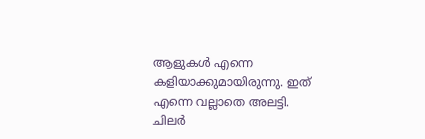ആളുകൾ എന്നെ കളിയാക്കുമായിരുന്നു. ഇത് എന്നെ വല്ലാതെ അലട്ടി. ചിലർ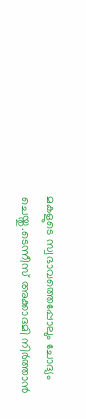മകളുടെ സ്വഭാവത്തെപ്പോലും ചോദ്യം ചെയ്തു.ടെന്നീസ് അക്കാദമി നിർത്താൻ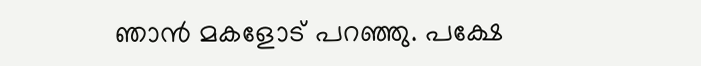ഞാൻ മകളോട് പറഞ്ഞു. പക്ഷേ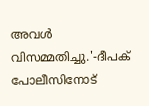അവൾ വിസമ്മതിച്ചു.'-ദീപക് പോലീസിനോട്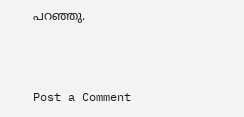പറഞ്ഞു.



Post a Comment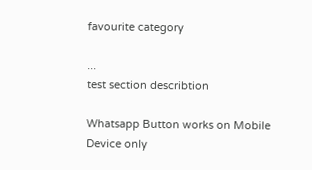favourite category

...
test section describtion

Whatsapp Button works on Mobile Device only